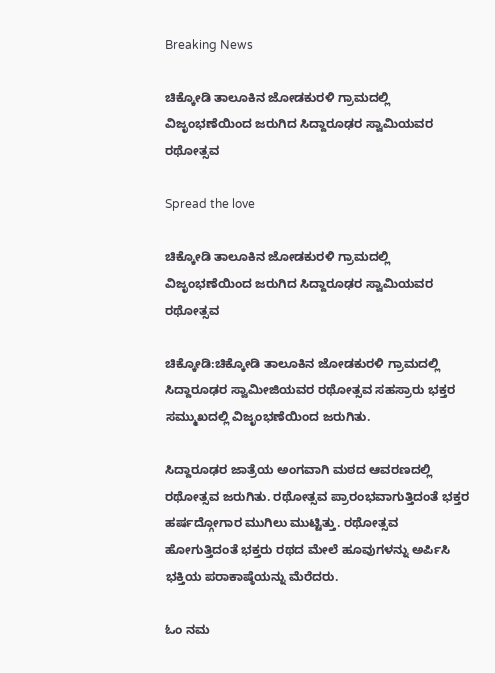Breaking News

ಚಿಕ್ಕೋಡಿ ತಾಲೂಕಿನ ಜೋಡಕುರಳಿ ಗ್ರಾಮದಲ್ಲಿ ವಿಜೃಂಭಣೆಯಿಂದ ಜರುಗಿದ ಸಿದ್ದಾರೂಢರ ಸ್ವಾಮಿಯವರ ರಥೋತ್ಸವ

Spread the love

ಚಿಕ್ಕೋಡಿ ತಾಲೂಕಿನ ಜೋಡಕುರಳಿ ಗ್ರಾಮದಲ್ಲಿ ವಿಜೃಂಭಣೆಯಿಂದ ಜರುಗಿದ ಸಿದ್ದಾರೂಢರ ಸ್ವಾಮಿಯವರ ರಥೋತ್ಸವ

ಚಿಕ್ಕೋಡಿ:ಚಿಕ್ಕೋಡಿ ತಾಲೂಕಿನ ಜೋಡಕುರಳಿ ಗ್ರಾಮದಲ್ಲಿ ಸಿದ್ದಾರೂಢರ ಸ್ವಾಮೀಜಿಯವರ ರಥೋತ್ಸವ ಸಹಸ್ರಾರು ಭಕ್ತರ ಸಮ್ಮುಖದಲ್ಲಿ ವಿಜೃಂಭಣೆಯಿಂದ ಜರುಗಿತು.

ಸಿದ್ದಾರೂಢರ ಜಾತ್ರೆಯ ಅಂಗವಾಗಿ ಮಠದ ಆವರಣದಲ್ಲಿ ರಥೋತ್ಸವ ಜರುಗಿತು. ರಥೋತ್ಸವ ಪ್ರಾರಂಭವಾಗುತ್ತಿದಂತೆ ಭಕ್ತರ ಹರ್ಷದ್ಗೋಗಾರ ಮುಗಿಲು ಮುಟ್ಟಿತ್ತು. ರಥೋತ್ಸವ ಹೋಗುತ್ತಿದಂತೆ ಭಕ್ತರು ರಥದ ಮೇಲೆ ಹೂವುಗಳನ್ನು ಅರ್ಪಿಸಿ ಭಕ್ತಿಯ ಪರಾಕಾಷ್ಠೆಯನ್ನು ಮೆರೆದರು.

ಓಂ ನಮ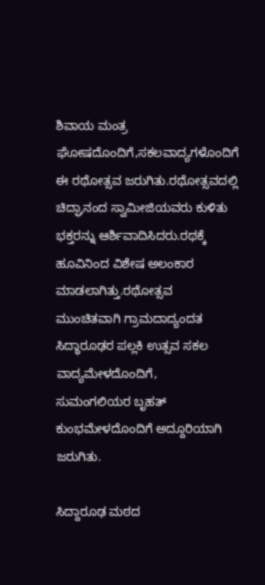ಶಿವಾಯ ಮಂತ್ರ ಘೋಷದೊಂದಿಗೆ,ಸಕಲವಾದ್ಯಗಳೊಂದಿಗೆ ಈ ರಥೋತ್ಸವ ಜರುಗಿತು.ರಥೋತ್ಸವದಲ್ಲಿ ಚಿದ್ಘಾನಂದ ಸ್ವಾಮೀಜಿಯವರು ಕುಳಿತು ಭಕ್ತರನ್ನು ಆರ್ಶಿವಾದಿಸಿದರು.ರಥಕ್ಕೆ ಹೂವಿನಿಂದ ವಿಶೇಷ ಅಲಂಕಾರ ಮಾಡಲಾಗಿತ್ತು.ರಥೋತ್ಸವ ಮುಂಚಿತವಾಗಿ ಗ್ರಾಮದಾದ್ಯಂದತ ಸಿದ್ಧಾರೂಢರ ಪಲ್ಲಕಿ ಉತ್ಸವ ಸಕಲ ವಾದ್ಯಮೇಳದೊಂದಿಗೆ, ಸುಮಂಗಲಿಯರ ‌ಬೃಹತ್ ಕುಂಭಮೇಳದೊಂದಿಗೆ ಅದ್ದೂರಿಯಾಗಿ ಜರುಗಿತು.

ಸಿದ್ದಾರೂಢ ಮಠದ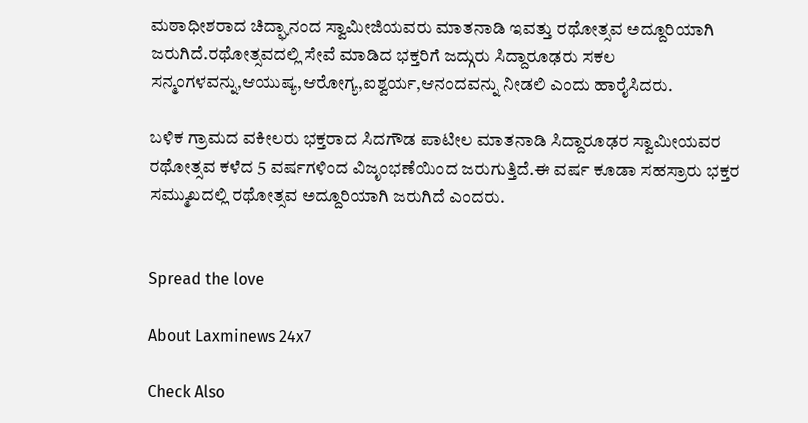ಮಠಾಧೀಶರಾದ ಚಿದ್ಘಾನಂದ ಸ್ವಾಮೀಜಿಯವರು ಮಾತನಾಡಿ ಇವತ್ತು ರಥೋತ್ಸವ ಅದ್ದೂರಿಯಾಗಿ ಜರುಗಿದೆ.ರಥೋತ್ಸವದಲ್ಲಿ ಸೇವೆ ಮಾಡಿದ ಭಕ್ತರಿಗೆ ಜದ್ಗುರು ಸಿದ್ದಾರೂಢರು ಸಕಲ ಸನ್ಮಂಗಳವನ್ನು,ಆಯುಷ್ಯ,ಆರೋಗ್ಯ,ಐಶ್ವರ್ಯ,ಆನಂದವನ್ನು ನೀಡಲಿ ಎಂದು ಹಾರೈಸಿದರು.

ಬಳಿಕ ಗ್ರಾಮದ ವಕೀಲರು ಭಕ್ತರಾದ ಸಿದಗೌಡ ಪಾಟೀಲ ಮಾತನಾಡಿ ಸಿದ್ದಾರೂಢರ ಸ್ವಾಮೀಯವರ ರಥೋತ್ಸವ ಕಳೆದ 5 ವರ್ಷಗಳಿಂದ ವಿಜೃಂಭಣೆಯಿಂದ ಜರುಗುತ್ತಿದೆ.ಈ ವರ್ಷ ಕೂಡಾ ಸಹಸ್ರಾರು ಭಕ್ತರ ಸಮ್ಮುಖದಲ್ಲಿ ‌ರಥೋತ್ಸವ ಅದ್ದೂರಿಯಾಗಿ ಜರುಗಿದೆ ಎಂದರು.


Spread the love

About Laxminews 24x7

Check Also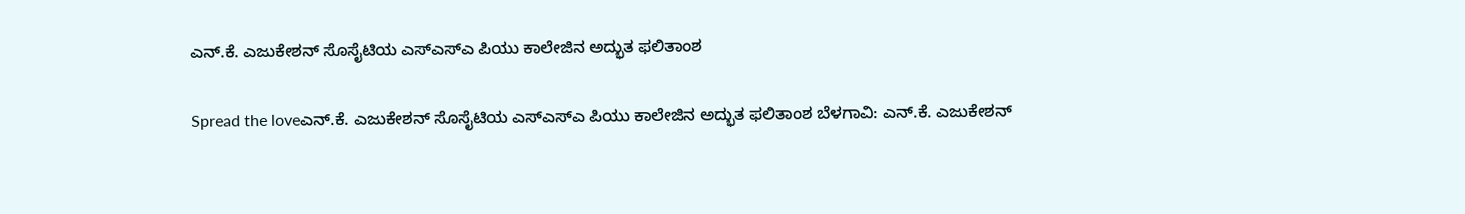ಎನ್.ಕೆ. ಎಜುಕೇಶನ್ ಸೊಸೈಟಿಯ ಎಸ್‌ಎಸ್‌ಎ ಪಿಯು ಕಾಲೇಜಿನ ಅದ್ಭುತ ಫಲಿತಾಂಶ

Spread the loveಎನ್.ಕೆ. ಎಜುಕೇಶನ್ ಸೊಸೈಟಿಯ ಎಸ್‌ಎಸ್‌ಎ ಪಿಯು ಕಾಲೇಜಿನ ಅದ್ಭುತ ಫಲಿತಾಂಶ ಬೆಳಗಾವಿ: ಎನ್.ಕೆ. ಎಜುಕೇಶನ್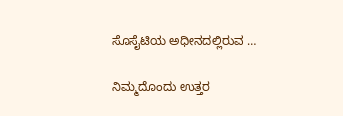ಸೊಸೈಟಿಯ ಅಧೀನದಲ್ಲಿರುವ …

ನಿಮ್ಮದೊಂದು ಉತ್ತರ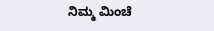ನಿಮ್ಮ ಮಿಂಚೆ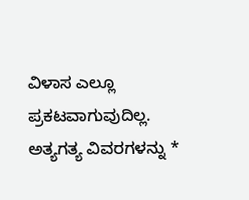ವಿಳಾಸ ಎಲ್ಲೂ ಪ್ರಕಟವಾಗುವುದಿಲ್ಲ. ಅತ್ಯಗತ್ಯ ವಿವರಗಳನ್ನು *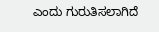ಎಂದು ಗುರುತಿಸಲಾಗಿದೆ